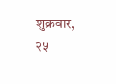शुक्रवार, २५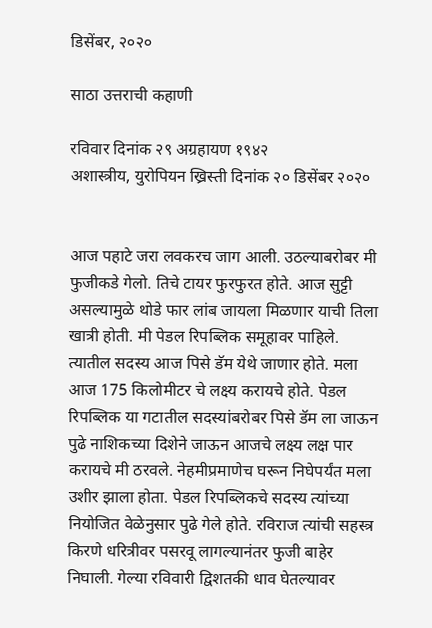डिसेंबर, २०२०

साठा उत्तराची कहाणी

रविवार दिनांक २९ अग्रहायण १९४२
अशास्त्रीय, युरोपियन ख्रिस्ती दिनांक २० डिसेंबर २०२०


आज पहाटे जरा लवकरच जाग आली. उठल्याबरोबर मी फुजीकडे गेलो. तिचे टायर फुरफुरत होते. आज सुट्टी असल्यामुळे थोडे फार लांब जायला मिळणार याची तिला खात्री होती. मी पेडल रिपब्लिक समूहावर पाहिले. त्यातील सदस्य आज पिसे डॅम येथे जाणार होते. मला आज 175 किलोमीटर चे लक्ष्य करायचे होते. पेडल रिपब्लिक या गटातील सदस्यांबरोबर पिसे डॅम ला जाऊन पुढे नाशिकच्या दिशेने जाऊन आजचे लक्ष्य लक्ष पार करायचे मी ठरवले. नेहमीप्रमाणेच घरून निघेपर्यंत मला उशीर झाला होता. पेडल रिपब्लिकचे सदस्‍य त्यांच्या नियोजित वेळेनुसार पुढे गेले होते. रविराज त्यांची सहस्त्र किरणे धरित्रीवर पसरवू लागल्यानंतर फुजी बाहेर निघाली. गेल्या रविवारी द्विशतकी धाव घेतल्यावर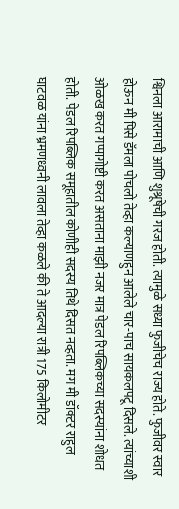श्विनला आरामाची आणि शुश्रूषेची गरज होती. त्यामुळे सध्या फुजीचेच राज्य होते. फुजीवर स्वार होऊन मी पिसे डॅमला पोचलो तेव्हा कल्याणहुन आलेले चार-पाच सायकलपटू दिसले. त्यांच्याशी ओळख करत गप्पागोष्टी करत असताना माझी नजर मात्र पेडल रिपब्लिकच्या सदस्यांना शोधत होती. पेडल रिपब्लिक समूहातील कोणीही सदस्य तिथे दिसत नव्हता. मग मी डॉक्टर राहुल घाटवळ यांना भ्रमणध्वनी लावला तेव्हा कळले की ते आदल्या रात्री 175 किलोमीटर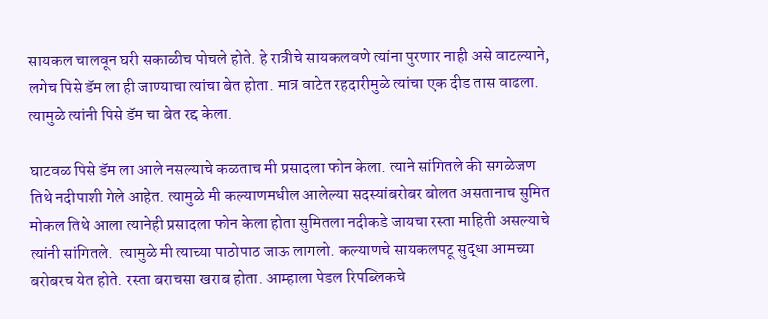सायकल चालवून घरी सकाळीच पोचले होते. हे रात्रीचे सायकलवणे त्यांना पुरणार नाही असे वाटल्याने, लगेच पिसे डॅम ला ही जाण्याचा त्यांचा बेत होता. मात्र वाटेत रहदारीमुळे त्यांचा एक दीड तास वाढला. त्यामुळे त्यांनी पिसे डॅम चा बेत रद्द केला.

घाटवळ पिसे डॅम ला आले नसल्याचे कळताच मी प्रसादला फोन केला. त्याने सांगितले की सगळेजण तिथे नदीपाशी गेले आहेत. त्यामुळे मी कल्याणमधील आलेल्या सदस्यांबरोबर बोलत असतानाच सुमित मोकल तिथे आला त्यानेही प्रसादला फोन केला होता सुमितला नदीकडे जायचा रस्ता माहिती असल्याचे त्यांनी सांगितले.  त्यामुळे मी त्याच्या पाठोपाठ जाऊ लागलो. कल्याणचे सायकलपटू सुद्धा आमच्या बरोबरच येत होते. रस्ता बराचसा खराब होता. आम्हाला पेडल रिपब्लिकचे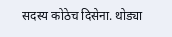सदस्य कोठेच दिसेना. थोड्या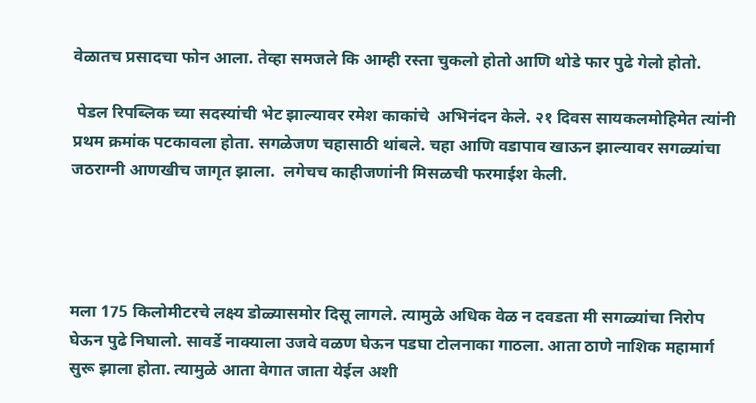वेळातच प्रसादचा फोन आला. तेव्हा समजले कि आम्ही रस्ता चुकलो होतो आणि थोडे फार पुढे गेलो होतो.

 पेडल रिपब्लिक च्या सदस्यांची भेट झाल्यावर रमेश काकांचे  अभिनंदन केले. २१ दिवस सायकलमोहिमेत त्यांनी प्रथम क्रमांक पटकावला होता. सगळेजण चहासाठी थांबले. चहा आणि वडापाव खाऊन झाल्यावर सगळ्यांचा जठराग्नी आणखीच जागृत झाला.  लगेचच काहीजणांनी मिसळची फरमाईश केली.




मला 175 किलोमीटरचे लक्ष्य डोळ्यासमोर दिसू लागले. त्यामुळे अधिक वेळ न दवडता मी सगळ्यांचा निरोप घेऊन पुढे निघालो. सावर्डे नाक्याला उजवे वळण घेऊन पडघा टोलनाका गाठला. आता ठाणे नाशिक महामार्ग सुरू झाला होता. त्यामुळे आता वेगात जाता येईल अशी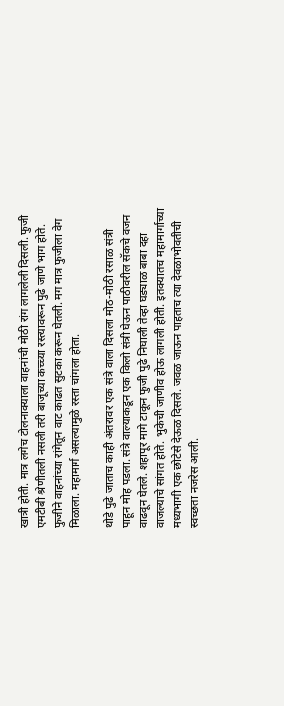खात्री होती. मात्र लगेच टोलनाक्याला वाहनांची मोठी रांग लागलेली दिसली. फुजी एमटीबी श्रेणीतली नसली तरी बाजूच्या कच्च्या रस्त्यावरून पुढे जाणे भाग होते. फुजीने वाहनांच्या रांगेतून वाट काढत सुटका करून घेतली. मग मात्र फुजीला वेग मिळाला. महामार्ग असल्यामुळे रस्ता चांगला होता.

थोडे पुढे जाताच काही अंतरावर एक संत्रे वाला दिसला मोठ-मोठी रसाळ संत्री पाहून मोह पडला. संत्रे वाल्याकडून एक किलो संत्री घेऊन पाठीवरील सॅकचे वजन वाढवून घेतले. शहापूर मागे टाकून फुजी पुढे निघाली तेव्हा घड्याळ बाबा दहा वाजल्याचे सांगत होते. भुकेची जाणीव होऊ लागली होती. इतक्यातच महामार्गाच्या मध्यभागी एक छोटेसे देऊळ दिसले. जवळ जाऊन पाहताच त्या देवळाभोवतीची स्वच्छता नजरेस आली.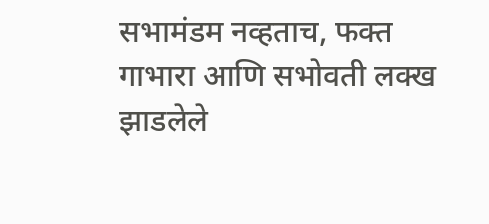सभामंडम नव्हताच, फक्त गाभारा आणि सभोवती लक्ख झाडलेले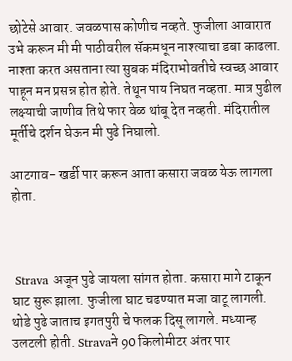छोटेसे आवार. जवळपास कोणीच नव्हते. फुजीला आवारात उभे करून मी मी पाठीवरील सॅकमधून नाश्त्याचा डबा काढला. नाश्ता करत असताना त्या सुबक मंदिराभोवतीचे स्वच्छ आवार पाहून मन प्रसन्न होत होते. तेथून पाय निघत नव्हता. मात्र पुढील लक्ष्याची जाणीव तिथे फार वेळ थांबू देत नव्हती. मंदिरातील मूर्तीचे दर्शन घेऊन मी पुढे निघालो.

आटगाव- खर्डी पार करून आता कसारा जवळ येऊ लागला होता.



 Strava अजून पुढे जायला सांगत होता. कसारा मागे टाकून घाट सुरू झाला. फुजीला घाट चढण्यात मजा वाटू लागली.  थोडे पुढे जाताच इगतपुरी चे फलक दिसू लागले. मध्यान्ह उलटली होती. Stravaने 90 किलोमीटर अंतर पार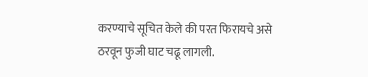करण्याचे सूचित केले की परत फिरायचे असे ठरवून फुजी घाट चढू लागली.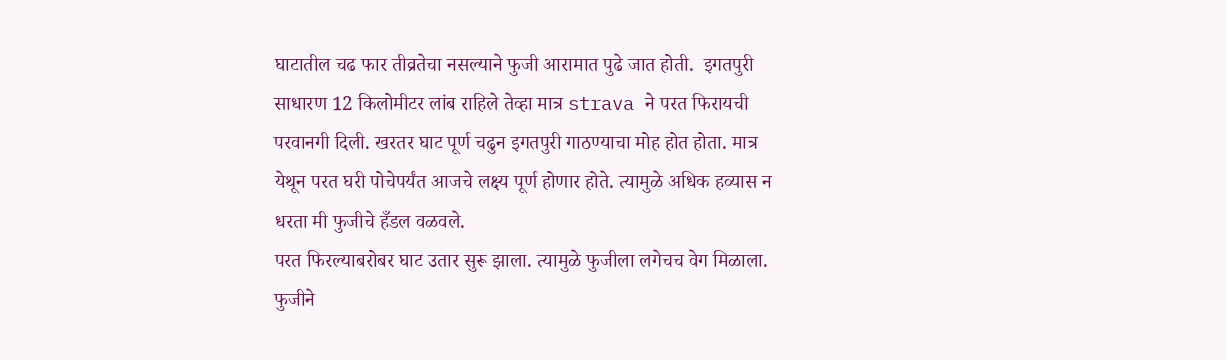घाटातील चढ फार तीव्रतेचा नसल्याने फुजी आरामात पुढे जात होती.  इगतपुरी साधारण 12 किलोमीटर लांब राहिले तेव्हा मात्र strava ने परत फिरायची परवानगी दिली. खरतर घाट पूर्ण चढुन इगतपुरी गाठण्याचा मोह होत होता. मात्र येथून परत घरी पोचेपर्यंत आजचे लक्ष्य पूर्ण होणार होते. त्यामुळे अधिक हव्यास न धरता मी फुजीचे हँडल वळवले.
परत फिरल्याबरोबर घाट उतार सुरू झाला. त्यामुळे फुजीला लगेचच वेग मिळाला. फुजीने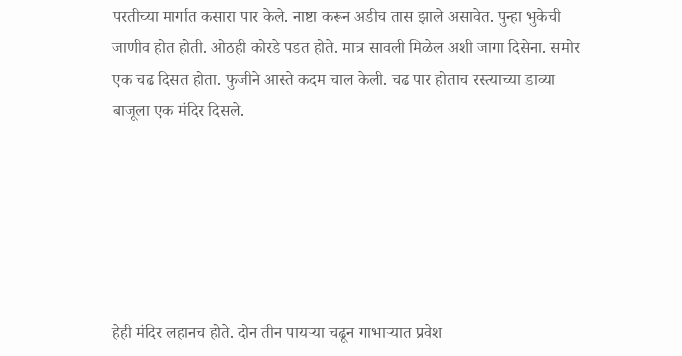परतीच्या मार्गात कसारा पार केले. नाष्टा करून अडीच तास झाले असावेत. पुन्हा भुकेची जाणीव होत होती. ओठही कोरडे पडत होते. मात्र सावली मिळेल अशी जागा दिसेना. समोर एक चढ दिसत होता. फुजीने आस्ते कदम चाल केली. चढ पार होताच रस्त्याच्या डाव्या बाजूला एक मंदिर दिसले.






हेही मंदिर लहानच होते. दोन तीन पायऱ्या चढून गाभाऱ्यात प्रवेश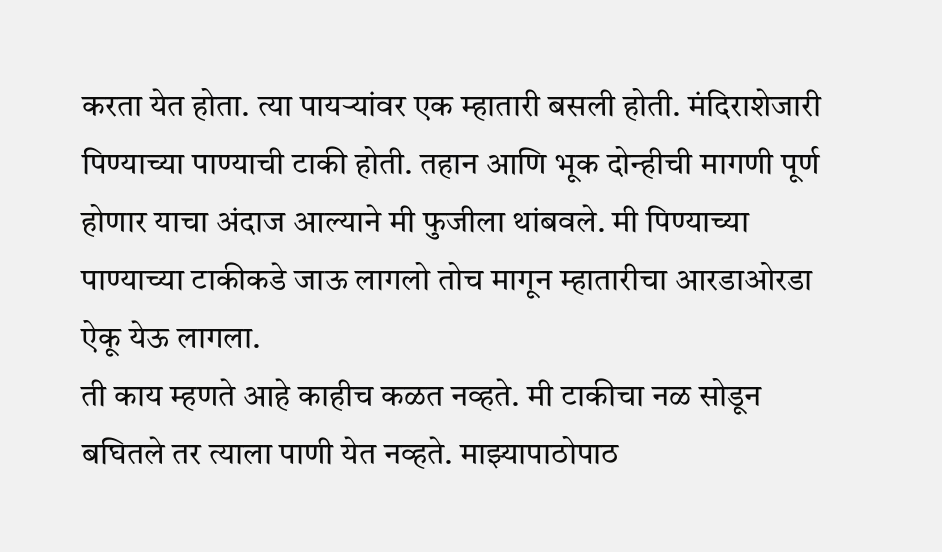करता येत होता. त्या पायऱ्यांवर एक म्हातारी बसली होती. मंदिराशेजारी पिण्याच्या पाण्याची टाकी होती. तहान आणि भूक दोन्हीची मागणी पूर्ण होणार याचा अंदाज आल्याने मी फुजीला थांबवले. मी पिण्याच्या पाण्याच्या टाकीकडे जाऊ लागलो तोच मागून म्हातारीचा आरडाओरडा ऐकू येऊ लागला.
ती काय म्हणते आहे काहीच कळत नव्हते. मी टाकीचा नळ सोडून बघितले तर त्याला पाणी येत नव्हते. माझ्यापाठोपाठ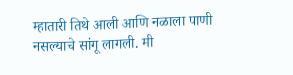म्हातारी तिथे आली आणि नळाला पाणी नसल्याचे सांगू लागली. मी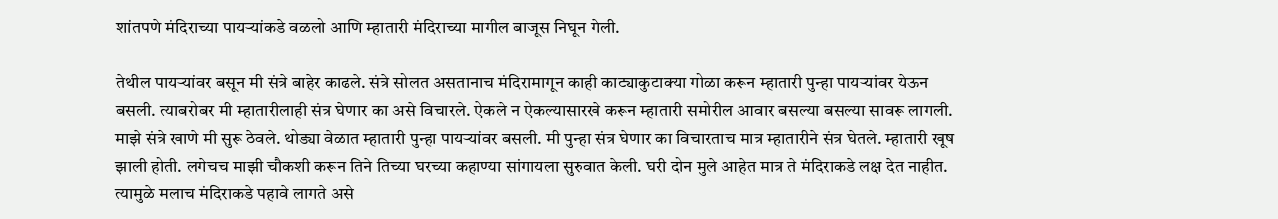शांतपणे मंदिराच्या पायर्‍यांकडे वळलो आणि म्हातारी मंदिराच्या मागील बाजूस निघून गेली.

तेथील पायर्‍यांवर बसून मी संत्रे बाहेर काढले. संत्रे सोलत असतानाच मंदिरामागून काही काट्याकुटाक्या गोळा करून म्हातारी पुन्हा पायऱ्यांवर येऊन बसली. त्याबरोबर मी म्हातारीलाही संत्र घेणार का असे विचारले. ऐकले न ऐकल्यासारखे करून म्हातारी समोरील आवार बसल्या बसल्या सावरू लागली. माझे संत्रे खाणे मी सुरू ठेवले. थोड्या वेळात म्हातारी पुन्हा पायऱ्यांवर बसली. मी पुन्हा संत्र घेणार का विचारताच मात्र म्हातारीने संत्र घेतले. म्हातारी खूष झाली होती. लगेचच माझी चौकशी करून तिने तिच्या घरच्या कहाण्या सांगायला सुरुवात केली. घरी दोन मुले आहेत मात्र ते मंदिराकडे लक्ष देत नाहीत. त्यामुळे मलाच मंदिराकडे पहावे लागते असे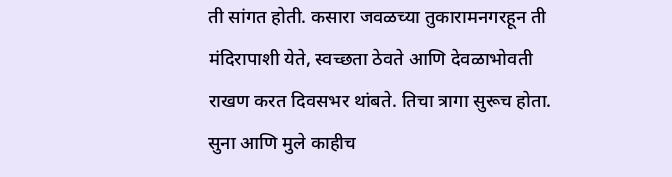ती सांगत होती. कसारा जवळच्या तुकारामनगरहून ती मंदिरापाशी येते, स्वच्छता ठेवते आणि देवळाभोवती राखण करत दिवसभर थांबते. तिचा त्रागा सुरूच होता. सुना आणि मुले काहीच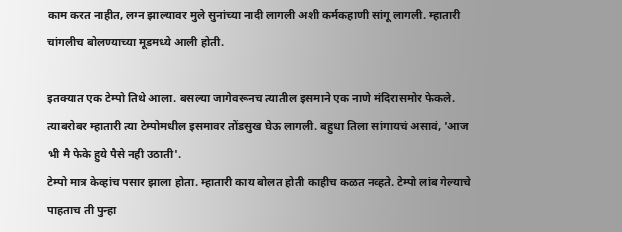काम करत नाहीत, लग्न झाल्यावर मुले सुनांच्या नादी लागली अशी कर्मकहाणी सांगू लागली. म्हातारी चांगलीच बोलण्याच्या मूडमध्ये आली होती.

इतक्यात एक टेम्पो तिथे आला. बसल्या जागेवरूनच त्यातील इसमाने एक नाणे मंदिरासमोर फेकले. त्याबरोबर म्हातारी त्या टेम्पोमधील इसमावर तोंडसुख घेऊ लागली. बहुधा तिला सांगायचं असावं, 'आज भी मै फेके हुये पैसे नही उठाती'.
टेम्पो मात्र केव्हांच पसार झाला होता. म्हातारी काय बोलत होती काहीच कळत नव्हते. टेम्पो लांब गेल्याचे पाहताच ती पुन्हा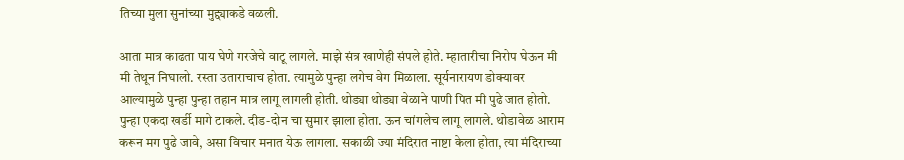तिच्या मुला सुनांच्या मुद्द्याकडे वळली.

आता मात्र काढता पाय घेणे गरजेचे वाटू लागले. माझे संत्र खाणेही संपले होते. म्हातारीचा निरोप घेऊन मी मी तेथून निघालो. रस्ता उताराचाच होता. त्यामुळे पुन्हा लगेच वेग मिळाला. सूर्यनारायण डोक्यावर आल्यामुळे पुन्हा पुन्हा तहान मात्र लागू लागली होती. थोड्या थोड्या वेळाने पाणी पित मी पुढे जात होतो. पुन्हा एकदा खर्डी मागे टाकले. दीड-दोन चा सुमार झाला होता. ऊन चांगलेच लागू लागले. थोडावेळ आराम करून मग पुढे जावे, असा विचार मनात येऊ लागला. सकाळी ज्या मंदिरात नाष्टा केला होता, त्या मंदिराच्या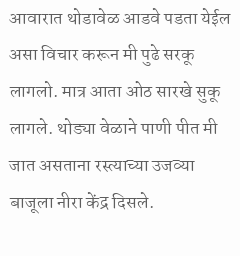आवारात थोडावेळ आडवे पडता येईल असा विचार करून मी पुढे सरकू लागलो. मात्र आता ओठ सारखे सुकू लागले. थोड्या वेळाने पाणी पीत मी जात असताना रस्त्याच्या उजव्या बाजूला नीरा केंद्र दिसले.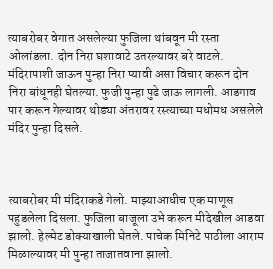त्याबरोबर वेगात असलेल्या फुजिला थांबवून मी रस्ता ओलांडला. दोन निरा घशावाटे उतरल्यावर बरे वाटले. मंदिरापाशी जाऊन पुन्हा निरा प्यावी असा विचार करून दोन निरा बांधूनही घेतल्या. फुजी पुन्हा पुढे जाऊ लागली. आडगाव पार करून गेल्यावर थोड्या अंतरावर रस्त्याच्या मधोमध असलेले मंदिर पुन्हा दिसले.



त्याबरोबर मी मंदिराकडे गेलो. माझ्याआधीच एक माणूस पहुडलेला दिसला. फुजिला बाजूला उभे करून मीदेखील आडवा झालो. हेल्मेट डोक्याखाली घेतले. पाचेक मिनिटे पाठीला आराम मिळाल्यावर मी पुन्हा ताजातवाना झालो.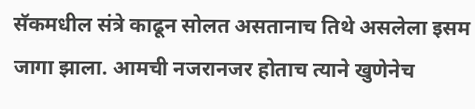सॅकमधील संत्रे काढून सोलत असतानाच तिथे असलेला इसम जागा झाला. आमची नजरानजर होताच त्याने खुणेनेच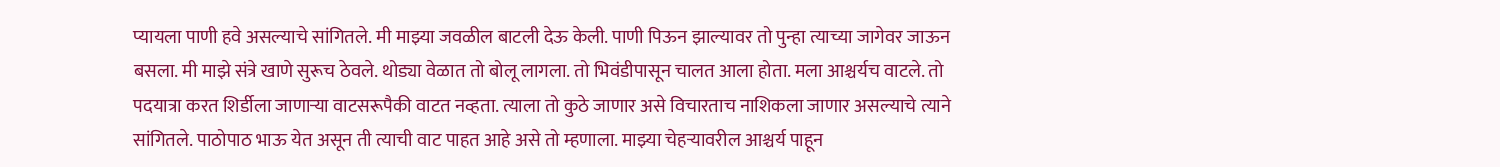प्यायला पाणी हवे असल्याचे सांगितले. मी माझ्या जवळील बाटली देऊ केली. पाणी पिऊन झाल्यावर तो पुन्हा त्याच्या जागेवर जाऊन बसला. मी माझे संत्रे खाणे सुरूच ठेवले. थोड्या वेळात तो बोलू लागला. तो भिवंडीपासून चालत आला होता. मला आश्चर्यच वाटले. तो पदयात्रा करत शिर्डीला जाणाऱ्या वाटसरूपैकी वाटत नव्हता. त्याला तो कुठे जाणार असे विचारताच नाशिकला जाणार असल्याचे त्याने सांगितले. पाठोपाठ भाऊ येत असून ती त्याची वाट पाहत आहे असे तो म्हणाला. माझ्या चेहऱ्यावरील आश्चर्य पाहून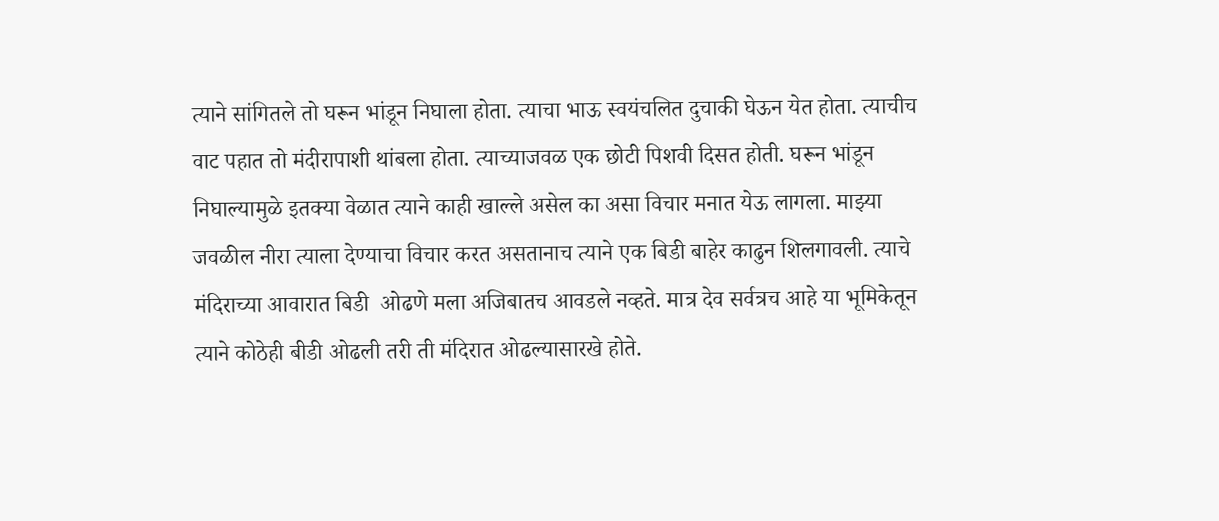त्याने सांगितले तो घरून भांडून निघाला होता. त्याचा भाऊ स्वयंचलित दुचाकी घेऊन येत होता. त्याचीच वाट पहात तो मंदीरापाशी थांबला होता. त्याच्याजवळ एक छोटी पिशवी दिसत होती. घरून भांडून निघाल्यामुळे इतक्या वेळात त्याने काही खाल्ले असेल का असा विचार मनात येऊ लागला. माझ्या जवळील नीरा त्याला देण्याचा विचार करत असतानाच त्याने एक बिडी बाहेर काढुन शिलगावली. त्याचे मंदिराच्या आवारात बिडी  ओढणे मला अजिबातच आवडले नव्हते. मात्र देव सर्वत्रच आहे या भूमिकेतून त्याने कोठेही बीडी ओढली तरी ती मंदिरात ओढल्यासारखे होते.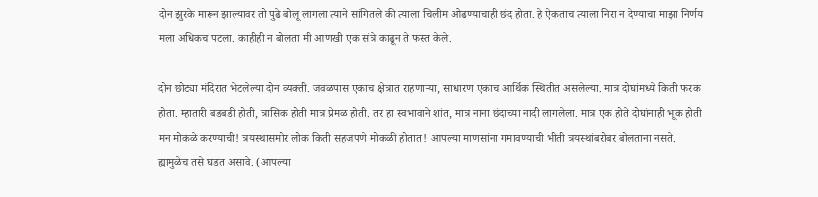दोन झुरके मारून झाल्यावर तो पुढे बोलू लागला त्याने सांगितले की त्याला चिलीम ओढण्याचाही छंद होता. हे ऐकताच त्याला निरा न देण्याचा माझा निर्णय मला अधिकच पटला. काहीही न बोलता मी आणखी एक संत्रे काढून ते फस्त केले.

दोन छोट्या मंदिरात भेटलेल्या दोन व्यक्ती. जवळपास एकाच क्षेत्रात राहणाऱ्या, साधारण एकाच आर्थिक स्थितीत असलेल्या. मात्र दोघांमध्ये किती फरक होता. म्हातारी बडबडी होती, त्रासिक होती मात्र प्रेमळ होती. तर हा स्वभावाने शांत, मात्र नाना छंदाच्या नादी लागलेला. मात्र एक होते दोघांनाही भूक होती मन मोकळे करण्याची! त्रयस्थासमोर लोक किती सहजपणे मोकळी होतात! आपल्या माणसांना गमावण्याची भीती त्रयस्थांबरोबर बोलताना नसते. ह्यामुळेच तसे घडत असावे. (आपल्या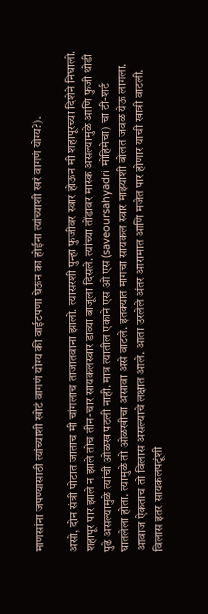माणसांना जपण्यासाठी त्यांच्याशी खोटं वागणं योग्य की वाईटपणा घेऊन का होईना त्यांच्याशी खरं वागणं योग्य?).

असो, दोन संत्री पोटात जाताच मी चांगलाच ताजातवाना झालो. त्यासरशी पुन्हा फुजीवर स्वार होऊन मी शहापूरच्या दिशेने निघालो. शहापूर पार झाले न झाले तोच तीन-चार सायकलस्वार डाव्या बाजूला दिसले. त्यांच्या तोंडावर मास्क असल्यामुळे आणि फुजी थोडी पुढे असल्यामुळे त्यांची ओळख पटली नाही. मात्र त्यातील एकाने एस ओ एस (saveoursahyadri मोहिमेचा) चा टी-शर्ट घातलेला होता. त्यामुळे तो ओळखीचा असावा असे वाटले. इतक्यात मागचा सायकल स्वार माझ्याशी बोलत जवळ येऊ लागला. आवाज ऐकताच तो विलास असल्याचे लक्षात आले. आता उरलेले अंतर आरामात आणि मजेत पार होणार याची खात्री वाटली. विलास इतर सायकलपटूंशी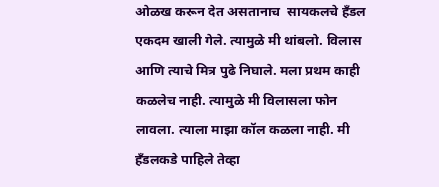ओळख करून देत असतानाच  सायकलचे हँडल एकदम खाली गेले. त्यामुळे मी थांबलो. विलास आणि त्याचे मित्र पुढे निघाले. मला प्रथम काही कळलेच नाही. त्यामुळे मी विलासला फोन लावला. त्याला माझा कॉल कळला नाही. मी हँडलकडे पाहिले तेव्हा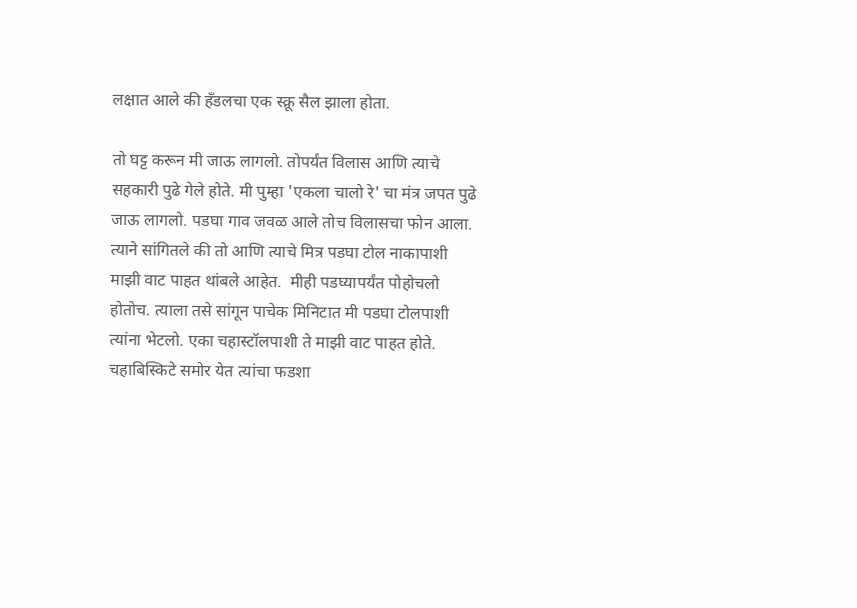लक्षात आले की हँडलचा एक स्क्रू सैल झाला होता.

तो घट्ट करून मी जाऊ लागलो. तोपर्यंत विलास आणि त्याचे सहकारी पुढे गेले होते. मी पुम्हा 'एकला चालो रे' चा मंत्र जपत पुढे जाऊ लागलो. पडघा गाव जवळ आले तोच विलासचा फोन आला. त्याने सांगितले की तो आणि त्याचे मित्र पडघा टोल नाकापाशी माझी वाट पाहत थांबले आहेत.  मीही पडघ्यापर्यंत पोहोचलो होतोच. त्याला तसे सांगून पाचेक मिनिटात मी पडघा टोलपाशी त्यांना भेटलो. एका चहास्टॉलपाशी ते माझी वाट पाहत होते. चहाबिस्किटे समोर येत त्यांचा फडशा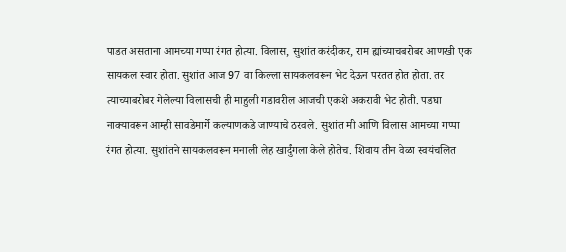पाडत असताना आमच्या गप्पा रंगत होत्या. विलास, सुशांत करंदीकर, राम ह्यांच्याचबरोबर आणखी एक सायकल स्वार होता. सुशांत आज 97 वा किल्ला सायकलवरून भेट देऊन परतत होत होता. तर त्याच्याबरोबर गेलेल्या विलासची ही माहुली गडावरील आजची एकशे अकरावी भेट होती. पडघा नाक्यावरून आम्ही सावडेमार्गे कल्याणकडे जाण्याचे ठरवले. सुशांत मी आणि विलास आमच्या गप्पा रंगत होत्या. सुशांतने सायकलवरून मनाली लेह खार्दुंगला केले होतेच. शिवाय तीन वेळा स्वयंचलित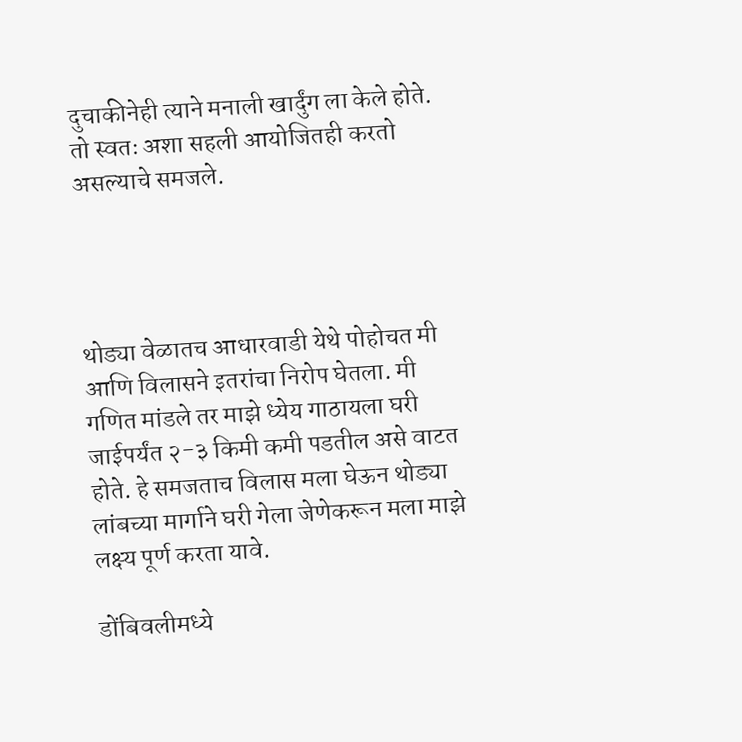दुचाकीनेही त्याने मनाली खार्दुंग ला केले होते. तो स्वतः अशा सहली आयोजितही करतो असल्याचे समजले.




थोड्या वेळातच आधारवाडी येथे पोहोचत मी आणि विलासने इतरांचा निरोप घेतला. मी गणित मांडले तर माझे ध्येय गाठायला घरी जाईपर्यंत २-३ किमी कमी पडतील असे वाटत होते. हे समजताच विलास मला घेऊन थोड्या लांबच्या मार्गाने घरी गेला जेणेकरून मला माझे लक्ष्य पूर्ण करता यावे.

डोंबिवलीमध्ये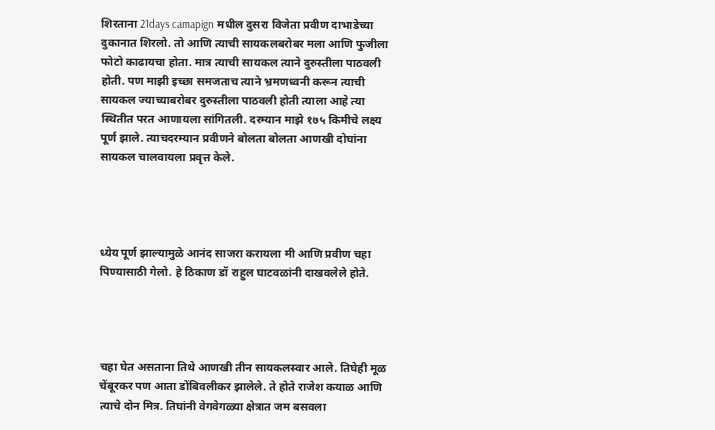शिरताना 21days camapign मधील दुसरा विजेता प्रवीण दाभाडेच्या दुकानात शिरलो. तो आणि त्याची सायकलबरोबर मला आणि फुजीला फोटो काढायचा होता. मात्र त्याची सायकल त्याने दुरुस्तीला पाठवली होती. पण माझी इच्छा समजताच त्याने भ्रमणध्वनी करून त्याची सायकल ज्याच्याबरोबर दुरुस्तीला पाठवली होती त्याला आहे त्या स्थितीत परत आणायला सांगितली. दरम्यान माझे १७५ किमीचे लक्ष्य पूर्ण झाले. त्याचदरम्यान प्रवीणने बोलता बोलता आणखी दोघांना सायकल चालवायला प्रवृत्त केले.




ध्येय पूर्ण झाल्यामुळे आनंद साजरा करायला मी आणि प्रवीण चहा पिण्यासाठी गेलो. हे ठिकाण डॉ राहुल घाटवळांनी दाखवलेले होते.




चहा घेत असताना तिथे आणखी तीन सायकलस्वार आले. तिघेही मूळ चेंबूरकर पण आता डोंबिवलीकर झालेले. ते होते राजेश कयाळ आणि त्याचे दोन मित्र. तिघांनी वेगवेगळ्या क्षेत्रात जम बसवला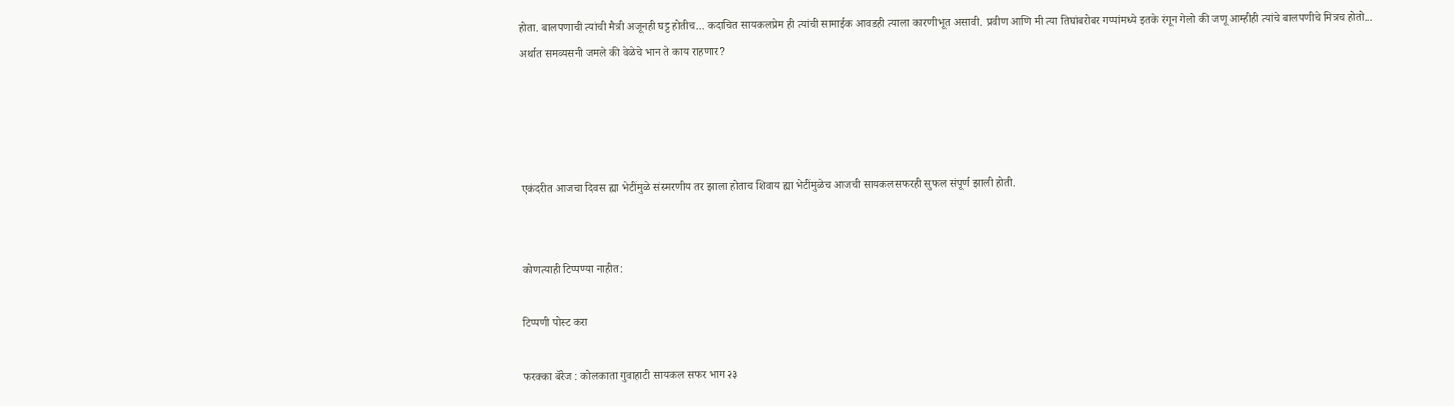होता. बालपणाची त्यांची मैत्री अजूनही घट्ट होतीच... कदाचित सायकलप्रेम ही त्यांची सामाईक आवडही त्याला कारणीभूत असावी. प्रवीण आणि मी त्या तिघांबरोबर गप्पांमध्ये इतके रंगून गेलो की जणू आम्हीही त्यांचे बालपणीचे मित्रच होतो... अर्थात समव्यसनी जमले की वेळेचे भान ते काय राहणार?




एकंदरीत आजचा दिवस ह्या भेटींमुळे संस्मरणीय तर झाला होताच शिवाय ह्या भेटींमुळेच आजची सायकलसफरही सुफल संपूर्ण झाली होती.


कोणत्याही टिप्पण्‍या नाहीत:

टिप्पणी पोस्ट करा

फरक्का बॅरेज : कोलकाता गुवाहाटी सायकल सफर भाग २३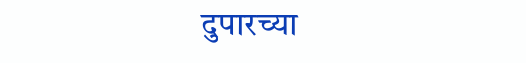दुपारच्या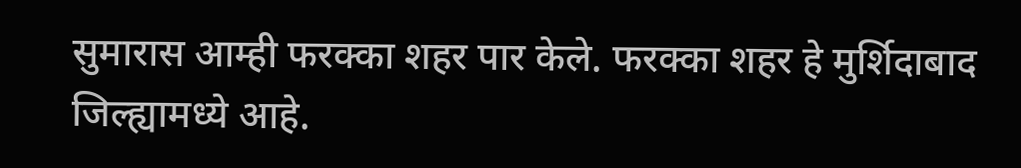सुमारास आम्ही फरक्का शहर पार केले. फरक्का शहर हे मुर्शिदाबाद जिल्ह्यामध्ये आहे.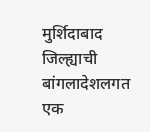मुर्शिदाबाद जिल्ह्याची बांगलादेशलगत एक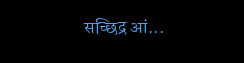सच्छिद्र आं...